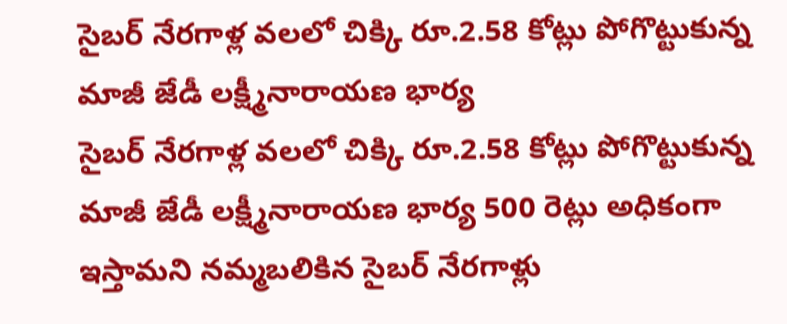సైబర్ నేరగాళ్ల వలలో చిక్కి రూ.2.58 కోట్లు పోగొట్టుకున్న మాజీ జేడీ లక్ష్మీనారాయణ భార్య
సైబర్ నేరగాళ్ల వలలో చిక్కి రూ.2.58 కోట్లు పోగొట్టుకున్న మాజీ జేడీ లక్ష్మీనారాయణ భార్య 500 రెట్లు అధికంగా ఇస్తామని నమ్మబలికిన సైబర్ నేరగాళ్లు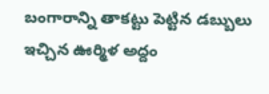బంగారాన్ని తాకట్టు పెట్టిన డబ్బులు ఇచ్చిన ఊర్మిళ అద్దం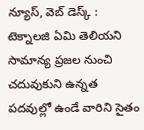న్యూస్, వెబ్ డెస్క్ : టెక్నాలజి ఏమి తెలియని సామాన్య ప్రజల నుంచి చదువుకుని ఉన్నత పదవుల్లో ఉండే వారిని సైతం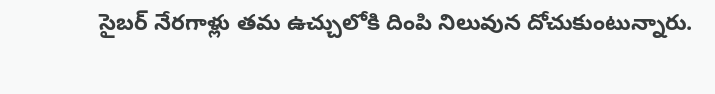సైబర్ నేరగాళ్లు తమ ఉచ్చులోకి దింపి నిలువున దోచుకుంటున్నారు.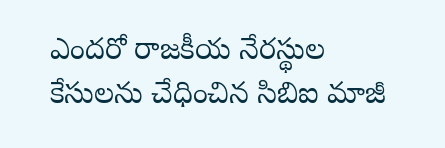ఎందరో రాజకీయ నేరస్థుల కేసులను చేధించిన సిబిఐ మాజీ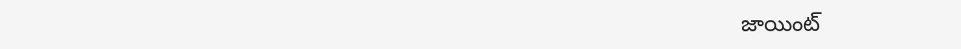జాయింట్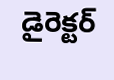డైరెక్టర్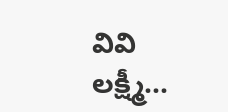వివి లక్ష్మీ...